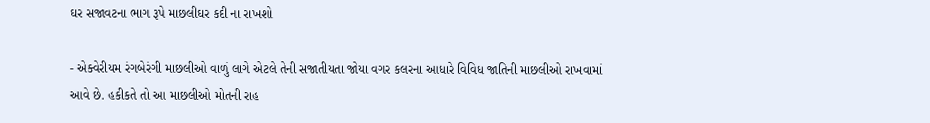ઘર સજાવટના ભાગ રૂપે માછલીઘર કદી ના રાખશો

- એક્વેરીયમ રંગબેરંગી માછલીઓ વાળું લાગે એટલે તેની સજાતીયતા જોયા વગર કલરના આધારે વિવિધ જાતિની માછલીઓ રાખવામાં આવે છે. હકીકતે તો આ માછલીઓ મોતની રાહ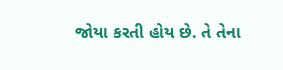જોયા કરતી હોય છે. તે તેના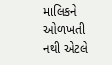માલિકને ઓળખતી નથી એટલે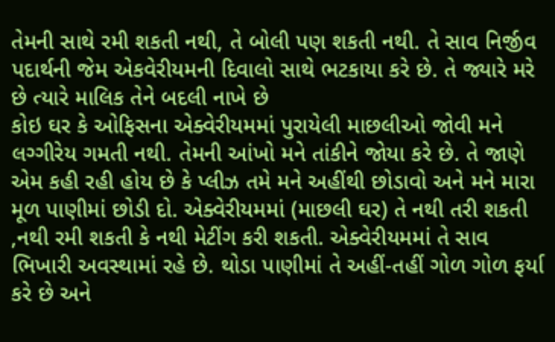તેમની સાથે રમી શકતી નથી, તે બોલી પણ શકતી નથી. તે સાવ નિર્જીવ પદાર્થની જેમ એકવેરીયમની દિવાલો સાથે ભટકાયા કરે છે. તે જ્યારે મરે છે ત્યારે માલિક તેને બદલી નાખે છે
કોઇ ઘર કે ઓફિસના એક્વેરીયમમાં પુરાયેલી માછલીઓ જોવી મને લગ્ગીરેય ગમતી નથી. તેમની આંખો મને તાંકીને જોયા કરે છે. તે જાણે એમ કહી રહી હોય છે કે પ્લીઝ તમે મને અહીંથી છોડાવો અને મને મારા મૂળ પાણીમાં છોડી દો. એક્વેરીયમમાં (માછલી ઘર) તે નથી તરી શકતી ,નથી રમી શકતી કે નથી મેટીંગ કરી શકતી. એક્વેરીયમમાં તે સાવ ભિખારી અવસ્થામાં રહે છે. થોડા પાણીમાં તે અહીં-તહીં ગોળ ગોળ ફર્યા કરે છે અને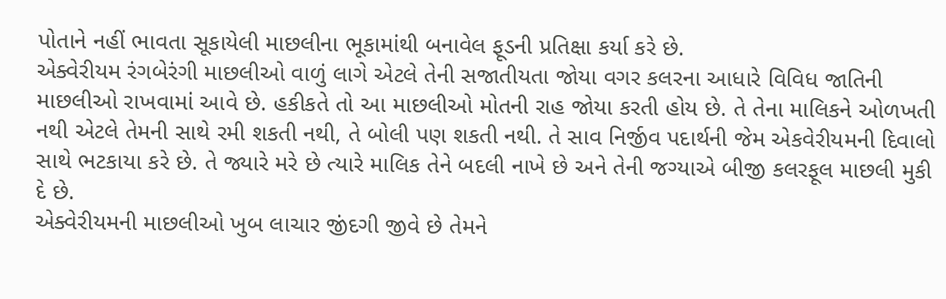પોતાને નહીં ભાવતા સૂકાયેલી માછલીના ભૂકામાંથી બનાવેલ ફૂડની પ્રતિક્ષા કર્યા કરે છે.
એક્વેરીયમ રંગબેરંગી માછલીઓ વાળું લાગે એટલે તેની સજાતીયતા જોયા વગર કલરના આધારે વિવિધ જાતિની માછલીઓ રાખવામાં આવે છે. હકીકતે તો આ માછલીઓ મોતની રાહ જોયા કરતી હોય છે. તે તેના માલિકને ઓળખતી નથી એટલે તેમની સાથે રમી શકતી નથી, તે બોલી પણ શકતી નથી. તે સાવ નિર્જીવ પદાર્થની જેમ એકવેરીયમની દિવાલો સાથે ભટકાયા કરે છે. તે જ્યારે મરે છે ત્યારે માલિક તેને બદલી નાખે છે અને તેની જગ્યાએ બીજી કલરફૂલ માછલી મુકી દે છે.
એક્વેરીયમની માછલીઓ ખુબ લાચાર જીંદગી જીવે છે તેમને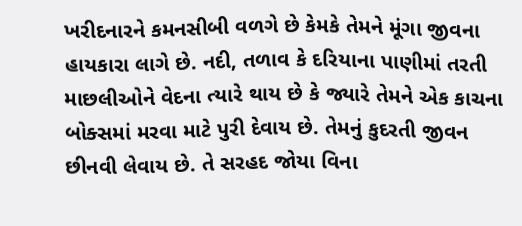ખરીદનારને કમનસીબી વળગે છે કેમકે તેમને મૂંગા જીવના હાયકારા લાગે છે. નદી, તળાવ કે દરિયાના પાણીમાં તરતી માછલીઓને વેદના ત્યારે થાય છે કે જ્યારે તેમને એક કાચના બોક્સમાં મરવા માટે પુરી દેવાય છે. તેમનું કુદરતી જીવન છીનવી લેવાય છે. તે સરહદ જોયા વિના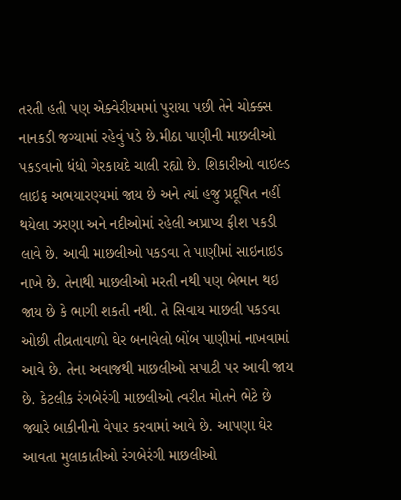તરતી હતી પણ એક્વેરીયમમાં પુરાયા પછી તેને ચોક્ક્સ નાનકડી જગ્યામાં રહેવું પડે છે.મીઠા પાણીની માછલીઓ પકડવાનો ધંધો ગેરકાયદે ચાલી રહ્યો છે. શિકારીઓ વાઇલ્ડ લાઇફ અભયારણ્યમાં જાય છે અને ત્યાં હજુ પ્રદૂષિત નહીં થયેલા ઝરણા અને નદીઓમાં રહેલી અપ્રાપ્ય ફીશ પકડી લાવે છે. આવી માછલીઓ પકડવા તે પાણીમાં સાઇનાઇડ નાખે છે. તેનાથી માછલીઓ મરતી નથી પણ બેભાન થઇ જાય છે કે ભાગી શકતી નથી. તે સિવાય માછલી પકડવા ઓછી તીવ્રતાવાળો ઘેર બનાવેલો બોંબ પાણીમાં નાખવામાં આવે છે. તેના અવાજથી માછલીઓ સપાટી પર આવી જાય છે. કેટલીક રંગબેરંગી માછલીઓ ત્વરીત મોતને ભેટે છે જ્યારે બાકીનીનો વેપાર કરવામાં આવે છે. આપણા ઘેર આવતા મુલાકાતીઓ રંગબેરંગી માછલીઓ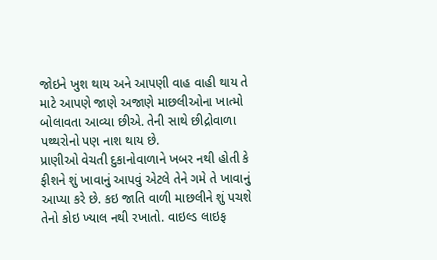જોઇને ખુશ થાય અને આપણી વાહ વાહી થાય તે માટે આપણે જાણે અજાણે માછલીઓના ખાત્મો બોલાવતા આવ્યા છીએ. તેની સાથે છીદ્રોવાળા પથ્થરોનો પણ નાશ થાય છે.
પ્રાણીઓ વેચતી દુકાનોવાળાને ખબર નથી હોતી કે ફીશને શું ખાવાનું આપવું એટલે તેને ગમે તે ખાવાનું આપ્યા કરે છે. કઇ જાતિ વાળી માછલીને શું પચશે તેનો કોઇ ખ્યાલ નથી રખાતો. વાઇલ્ડ લાઇફ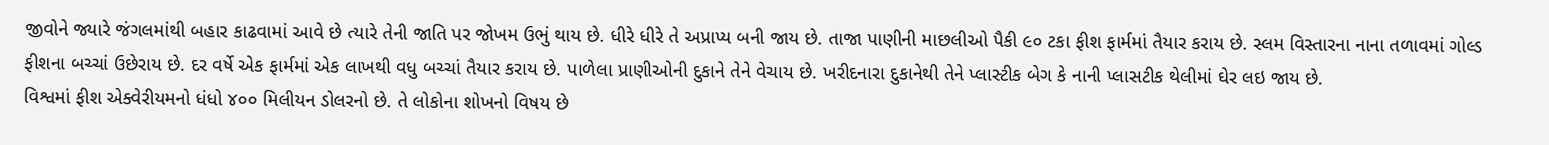જીવોને જ્યારે જંગલમાંથી બહાર કાઢવામાં આવે છે ત્યારે તેની જાતિ પર જોખમ ઉભું થાય છે. ધીરે ધીરે તે અપ્રાપ્ય બની જાય છે. તાજા પાણીની માછલીઓ પૈકી ૯૦ ટકા ફીશ ફાર્મમાં તૈયાર કરાય છે. સ્લમ વિસ્તારના નાના તળાવમાં ગોલ્ડ ફીશના બચ્ચાં ઉછેરાય છે. દર વર્ષે એક ફાર્મમાં એક લાખથી વધુ બચ્ચાં તૈયાર કરાય છે. પાળેલા પ્રાણીઓની દુકાને તેને વેચાય છે. ખરીદનારા દુકાનેથી તેને પ્લાસ્ટીક બેગ કે નાની પ્લાસટીક થેલીમાં ઘેર લઇ જાય છે.
વિશ્વમાં ફીશ એક્વેરીયમનો ધંધો ૪૦૦ મિલીયન ડોલરનો છે. તે લોકોના શોખનો વિષય છે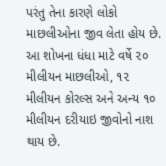પરંતુ તેના કારણે લોકો માછલીઓના જીવ લેતા હોય છે. આ શોખના ધંધા માટે વર્ષે ૨૦ મીલીયન માછલીઓ, ૧૨ મીલીયન કોરલ્સ અને અન્ય ૧૦ મીલીયન દરીયાઇ જીવોનો નાશ થાય છે.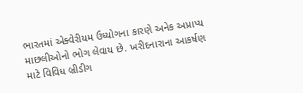ભારતમાં એક્વેરીયમ ઉધ્યોગના કારણે અનેક અપ્રાપ્ય માછલીઓનો ભોગ લેવાય છે. ખરીદનારાના આકર્ષણ માટે વિવિધ બ્રીડીગ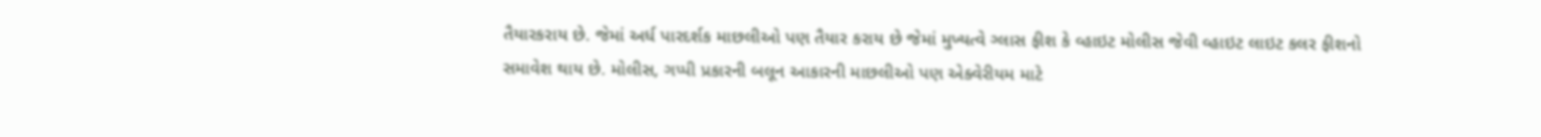તૈયારકરાય છે. જેમાં અર્ધ પારદર્શક માછલીઓ પણ તૈયાર કરાય છે જેમાં મુખ્યત્વે ગ્લાસ ફીશ કે વ્હાઇટ મોલીસ જેવી વ્હાઇટ લાઇટ કલર ફીશનો સમાવેશ થાય છે. મોલીસ, ગપ્પી પ્રકારની બલૂન આકારની માછલીઓ પણ એક્વેરીયમ માટે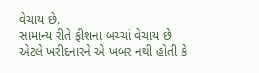વેચાય છે.
સામાન્ય રીતે ફીશના બચ્ચાં વેચાય છે એટલે ખરીદનારને એ ખબર નથી હોતી કે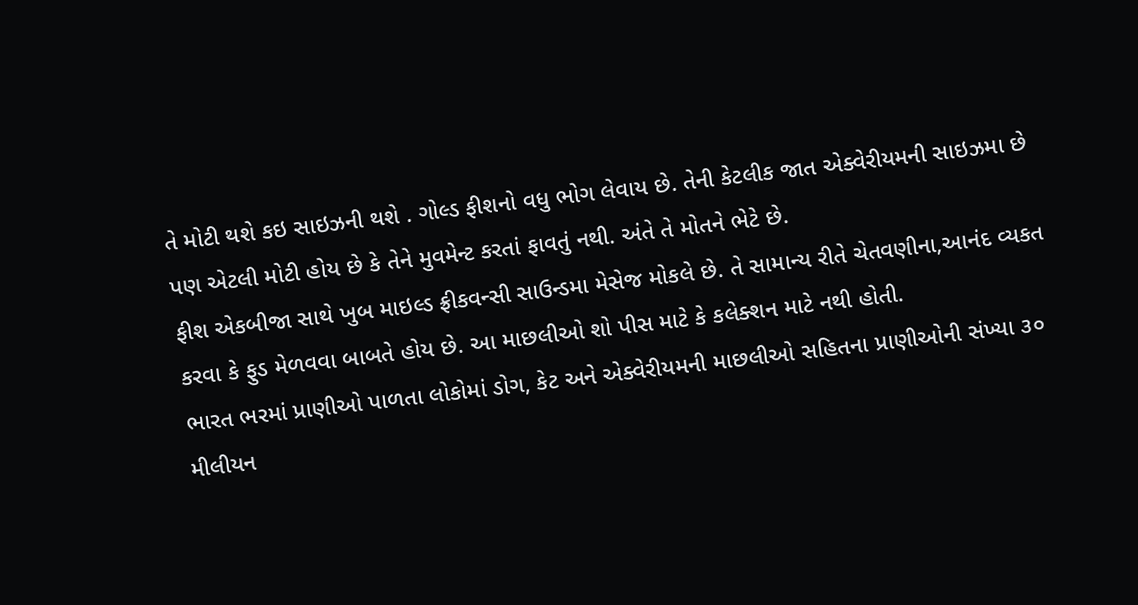તે મોટી થશે કઇ સાઇઝની થશે . ગોલ્ડ ફીશનો વધુ ભોગ લેવાય છે. તેની કેટલીક જાત એક્વેરીયમની સાઇઝમા છે પણ એટલી મોટી હોય છે કે તેને મુવમેન્ટ કરતાં ફાવતું નથી. અંતે તે મોતને ભેટે છે.
ફીશ એકબીજા સાથે ખુબ માઇલ્ડ ફ્રીકવન્સી સાઉન્ડમા મેસેજ મોકલે છે. તે સામાન્ય રીતે ચેતવણીના,આનંદ વ્યકત કરવા કે ફુડ મેળવવા બાબતે હોય છે. આ માછલીઓ શો પીસ માટે કે કલેક્શન માટે નથી હોતી.
ભારત ભરમાં પ્રાણીઓ પાળતા લોકોમાં ડોગ, કેટ અને એક્વેરીયમની માછલીઓ સહિતના પ્રાણીઓની સંખ્યા ૩૦ મીલીયન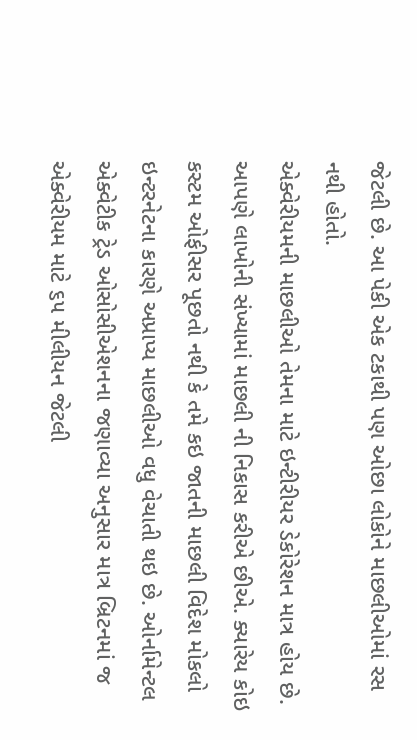જેટલી છે. આ પેકી એક ટકાથી પણ ઓછા લોકોને માછલીઓમાં રસ નથી હોતો.
એક્વેરીયમની માછલીઓ તેમના માટે ઇન્ટીરીયર ડેકોરેશન માત્ર હોય છે. આપણે લાખોની સંખ્યામાં માછલી ની નિકાસ કરીએ છીએ. ક્યારેય કોઇ કસ્ટમ ઓફીસર પૂછતો નથી કે તમે કઇ જાતની માછલી વિદેશ મોકલો
ઇન્ટરનેટના કારણે અપ્રાપ્ય માછલીઓ વધુ વેચાતી થઇ છે. ઓર્નામેન્ટલ એક્વેટીક ટ્રેડ ઓસોસીએશનના જણાવ્યા અનુસાર માત્ર બ્રિટનમાં જ એક્વેરીયમ માટે ૬૫ મીલીયન જેટલી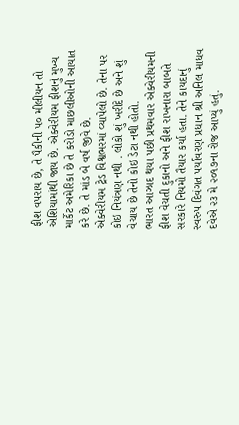ફીશ વપરાય છે, તે પૈકીની ૫૦ મીલીયન તો એશિયામાંથી જાય છે. એક્વેરીયમ ફીશનું મુખ્ય માર્કેટ અમેરિકા છે તે કરોડો માછલીઓની આયાત કરે છે. તે માંડ બે વર્ષ જીવે છે.
એક્વેરીયમ ટ્રેડ વિશ્વભરમાં વ્યાપેલો છે. તેના પર કોઇ નિયંત્રણ નથી . લોકો શું ખરીદે છે અને શું વેચાય છે તેનો કોઇ ડેટા નથી હોતો.
ભારત આઝાદ થયા પછી પ્રથમવાર એક્વેરીયમની ફીશ વેચતી દુકાનો અને ફીશ રાખનારા બાબતે સરકારે નિયમો તૈયાર કર્યા હતા. તેને કાયદાનું સ્વરુપ દિવંગત પર્યાવરણ પ્રધાન શ્રી અનિલ માધવ દવેએ ૨૩ મે ૨૦૧૭ના રોજ આપ્યું હતું.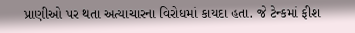પ્રાણીઓ પર થતા અત્યાચારના વિરોધમાં કાયદા હતા. જે ટેન્કમાં ફીશ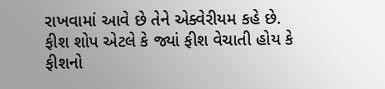રાખવામાં આવે છે તેને એક્વેરીયમ કહે છે. ફીશ શોપ એટલે કે જ્યાં ફીશ વેચાતી હોય કે ફીશનો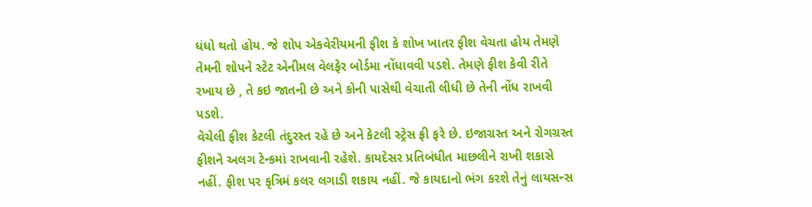ધંધો થતો હોય. જે શોપ એકવેરીયમની ફીશ કે શોખ ખાતર ફીશ વેચતા હોય તેમણે તેમની શોપને સ્ટેટ એનીમલ વેલફેર બોર્ડમા નોંધાવવી પડશે. તેમણે ફીશ કેવી રીતે રખાય છે , તે કઇ જાતની છે અને કોની પાસેથી વેચાતી લીધી છે તેની નોંધ રાખવી પડશે.
વેચેલી ફીશ કેટલી તંદુરસ્ત રહે છે અને કેટલી સ્ટ્રેસ ફ્રી ફરે છે. ઇજાગ્રસ્ત અને રોગગ્રસ્ત ફીશને અલગ ટેન્કમાં રાખવાની રહેશે. કાયદેસર પ્રતિબંધીત માછલીને રાખી શકાસે નહીં. ફીશ પર કૃત્રિમં કલર લગાડી શકાય નહીં. જે કાયદાનો ભંગ કરશે તેનું લાયસન્સ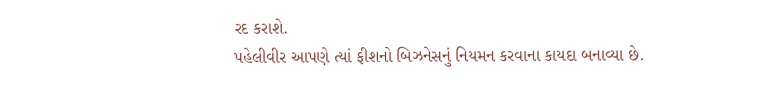રદ કરાશે.
પહેલીવીર આપણે ત્યાં ફીશનો બિઝનેસનું નિયમન કરવાના કાયદા બનાવ્યા છે.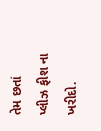તેમ છતાં પ્લીઝ ફીશ ના ખરીદો.